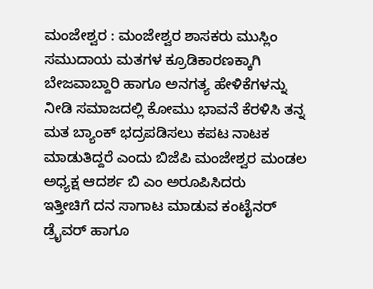ಮಂಜೇಶ್ವರ : ಮಂಜೇಶ್ವರ ಶಾಸಕರು ಮುಸ್ಲಿಂ ಸಮುದಾಯ ಮತಗಳ ಕ್ರೂಡಿಕಾರಣಕ್ಕಾಗಿ ಬೇಜವಾಬ್ದಾರಿ ಹಾಗೂ ಅನಗತ್ಯ ಹೇಳಿಕೆಗಳನ್ನು ನೀಡಿ ಸಮಾಜದಲ್ಲಿ ಕೋಮು ಭಾವನೆ ಕೆರಳಿಸಿ ತನ್ನ ಮತ ಬ್ಯಾಂಕ್ ಭದ್ರಪಡಿಸಲು ಕಪಟ ನಾಟಕ ಮಾಡುತಿದ್ದರೆ ಎಂದು ಬಿಜೆಪಿ ಮಂಜೇಶ್ವರ ಮಂಡಲ ಅಧ್ಯಕ್ಷ ಆದರ್ಶ ಬಿ ಎಂ ಅರೂಪಿಸಿದರು
ಇತ್ತೀಚಿಗೆ ದನ ಸಾಗಾಟ ಮಾಡುವ ಕಂಟೈನರ್ ಡ್ರೈವರ್ ಹಾಗೂ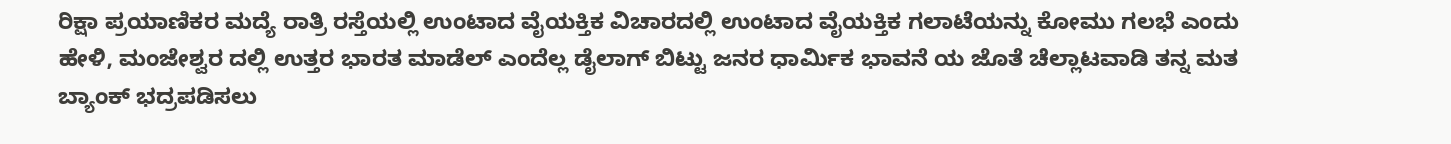ರಿಕ್ಷಾ ಪ್ರಯಾಣಿಕರ ಮದ್ಯೆ ರಾತ್ರಿ ರಸ್ತೆಯಲ್ಲಿ ಉಂಟಾದ ವೈಯಕ್ತಿಕ ವಿಚಾರದಲ್ಲಿ ಉಂಟಾದ ವೈಯಕ್ತಿಕ ಗಲಾಟೆಯನ್ನು ಕೋಮು ಗಲಭೆ ಎಂದು ಹೇಳಿ, ಮಂಜೇಶ್ವರ ದಲ್ಲಿ ಉತ್ತರ ಭಾರತ ಮಾಡೆಲ್ ಎಂದೆಲ್ಲ ಡೈಲಾಗ್ ಬಿಟ್ಟು ಜನರ ಧಾರ್ಮಿಕ ಭಾವನೆ ಯ ಜೊತೆ ಚೆಲ್ಲಾಟವಾಡಿ ತನ್ನ ಮತ ಬ್ಯಾಂಕ್ ಭದ್ರಪಡಿಸಲು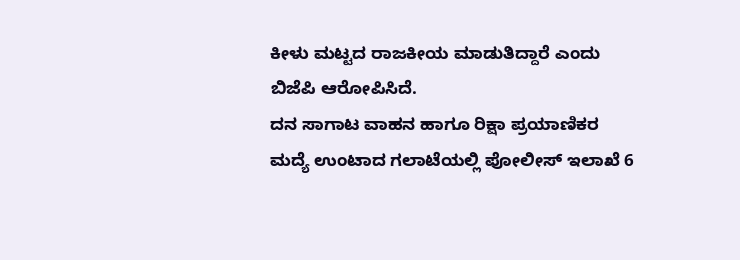ಕೀಳು ಮಟ್ಟದ ರಾಜಕೀಯ ಮಾಡುತಿದ್ದಾರೆ ಎಂದು ಬಿಜೆಪಿ ಆರೋಪಿಸಿದೆ.
ದನ ಸಾಗಾಟ ವಾಹನ ಹಾಗೂ ರಿಕ್ಷಾ ಪ್ರಯಾಣಿಕರ ಮದ್ಯೆ ಉಂಟಾದ ಗಲಾಟೆಯಲ್ಲಿ ಪೋಲೀಸ್ ಇಲಾಖೆ 6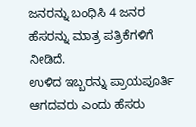ಜನರನ್ನು ಬಂಧಿಸಿ 4 ಜನರ ಹೆಸರನ್ನು ಮಾತ್ರ ಪತ್ರಿಕೆಗಳಿಗೆ ನೀಡಿದೆ.
ಉಳಿದ ಇಬ್ಬರನ್ನು ಪ್ರಾಯಪೂರ್ತಿ ಆಗದವರು ಎಂದು ಹೆಸರು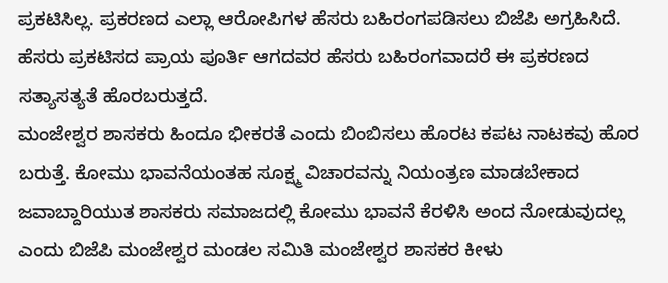ಪ್ರಕಟಿಸಿಲ್ಲ. ಪ್ರಕರಣದ ಎಲ್ಲಾ ಆರೋಪಿಗಳ ಹೆಸರು ಬಹಿರಂಗಪಡಿಸಲು ಬಿಜೆಪಿ ಅಗ್ರಹಿಸಿದೆ. ಹೆಸರು ಪ್ರಕಟಿಸದ ಪ್ರಾಯ ಪೂರ್ತಿ ಆಗದವರ ಹೆಸರು ಬಹಿರಂಗವಾದರೆ ಈ ಪ್ರಕರಣದ ಸತ್ಯಾಸತ್ಯತೆ ಹೊರಬರುತ್ತದೆ.
ಮಂಜೇಶ್ವರ ಶಾಸಕರು ಹಿಂದೂ ಭೀಕರತೆ ಎಂದು ಬಿಂಬಿಸಲು ಹೊರಟ ಕಪಟ ನಾಟಕವು ಹೊರ ಬರುತ್ತೆ. ಕೋಮು ಭಾವನೆಯಂತಹ ಸೂಕ್ಷ್ಮ ವಿಚಾರವನ್ನು ನಿಯಂತ್ರಣ ಮಾಡಬೇಕಾದ ಜವಾಬ್ದಾರಿಯುತ ಶಾಸಕರು ಸಮಾಜದಲ್ಲಿ ಕೋಮು ಭಾವನೆ ಕೆರಳಿಸಿ ಅಂದ ನೋಡುವುದಲ್ಲ ಎಂದು ಬಿಜೆಪಿ ಮಂಜೇಶ್ವರ ಮಂಡಲ ಸಮಿತಿ ಮಂಜೇಶ್ವರ ಶಾಸಕರ ಕೀಳು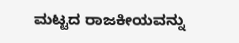ಮಟ್ಟದ ರಾಜಕೀಯವನ್ನು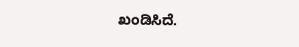ಖಂಡಿಸಿದೆ.